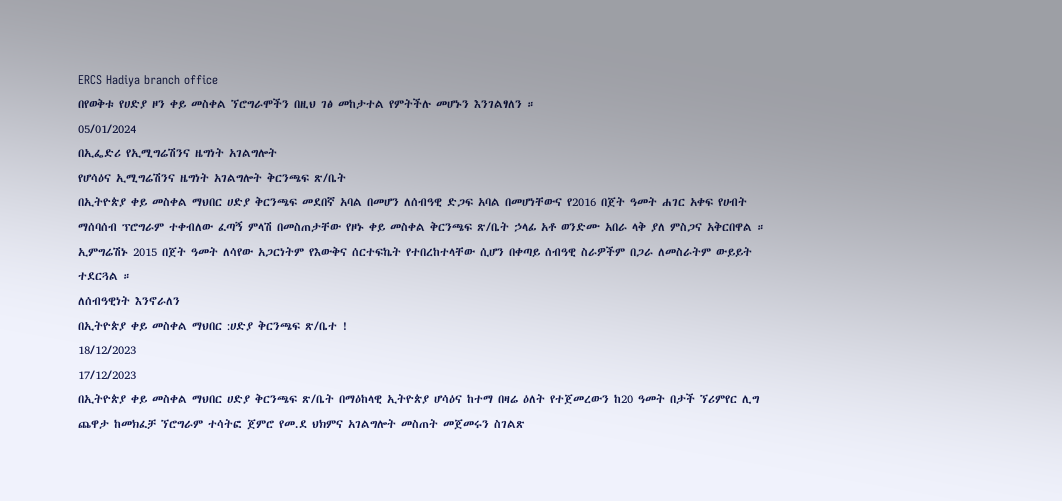ERCS Hadiya branch office
በየወቅቱ የሀድያ ዞን ቀይ መስቀል ኘሮግራሞችን በዚህ ገፅ መከታተል የምትችሉ መሆኑን እንገልፃለን ።
05/01/2024
በኢፌድሪ የኢሚግሬሽንና ዜግነት አገልግሎት
የሆሳዕና ኢሚግሬሽንና ዜግነት አገልግሎት ቅርንጫፍ ጽ/ቤት
በኢትዮጵያ ቀይ መስቀል ማህበር ሀድያ ቅርንጫፍ መደበኛ አባል በመሆን ለሰብዓዊ ድጋፍ አባል በመሆነቸውና የ2016 በጀት ዓመት ሐገር አቀፍ የሀብት ማሰባሰብ ፕሮግራም ተቀብለው ፈጣኝ ምላሽ በመስጠታቸው የዞኑ ቀይ መስቀል ቅርንጫፍ ጽ/ቤት ኃላፊ አቶ ወንድሙ አበራ ላቅ ያለ ምስጋና አቅርበዋል ።
ኢምግሬሽኑ 2015 በጀት ዓመት ለሳየው አጋርነትም የእውቅና ሰርተፍኬት የተበረከተላቸው ሲሆን በቀጣይ ሰብዓዊ ስራዎችም በጋራ ለመስራትም ውይይት ተደርጓል ።
ለሰብዓዊነት እንኖራለን
በኢትዮጵያ ቀይ መስቀል ማህበር :ሀድያ ቅርንጫፍ ጽ/ቤተ !
18/12/2023
17/12/2023
በኢትዮጵያ ቀይ መስቀል ማህበር ሀድያ ቅርንጫፍ ጽ/ቤት በማዕከላዊ ኢትዮጵያ ሆሳዕና ከተማ በዛሬ ዕለት የተጀመረውን ከ20 ዓመት በታች ኘሪምየር ሊግ ጨዋታ ከመክፈቻ ኘሮግራም ተሳትፎ ጀምሮ የመ.ደ ህክምና አገልግሎት መስጠት መጀመሩን ስገልጽ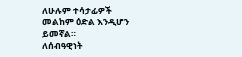ለሁሉም ተሳታፊዎች መልከም ዕድል እንዲሆን ይመኛል።
ለሰብዓዊነት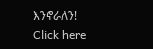እንኖራለን!
Click here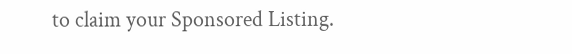to claim your Sponsored Listing.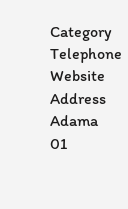Category
Telephone
Website
Address
Adama
01